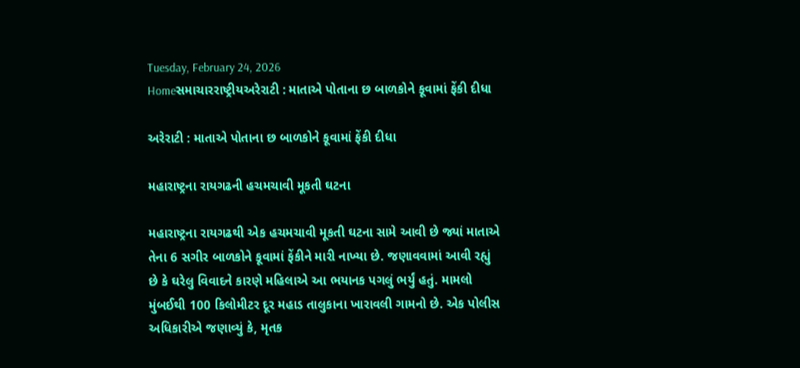Tuesday, February 24, 2026
Homeસમાચારરાષ્ટ્રીયઅરેરાટી : માતાએ પોતાના છ બાળકોને કૂવામાં ફેંકી દીધા

અરેરાટી : માતાએ પોતાના છ બાળકોને કૂવામાં ફેંકી દીધા

મહારાષ્ટ્રના રાયગઢની હચમચાવી મૂકતી ઘટના

મહારાષ્ટ્રના રાયગઢથી એક હચમચાવી મૂકતી ઘટના સામે આવી છે જ્યાં માતાએ તેના 6 સગીર બાળકોને કૂવામાં ફેંકીને મારી નાખ્યા છે. જણાવવામાં આવી રહ્યું છે કે ઘરેલુ વિવાદને કારણે મહિલાએ આ ભયાનક પગલું ભર્યું હતું. મામલો મુંબઈથી 100 કિલોમીટર દૂર મહાડ તાલુકાના ખારાવલી ગામનો છે. એક પોલીસ અધિકારીએ જણાવ્યું કે, મૃતક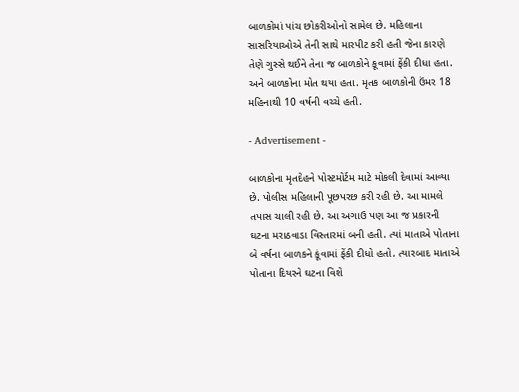બાળકોમાં પાંચ છોકરીઓનો સામેલ છે. મહિલાના સાસરિયાઓએ તેની સાથે મારપીટ કરી હતી જેના કારણે તેણે ગુસ્સે થઈને તેના જ બાળકોને કૂવામાં ફેંકી દીધા હતા. અને બાળકોના મોત થયા હતા. મૃતક બાળકોની ઉંમર 18 મહિનાથી 10 વર્ષની વચ્ચે હતી.

- Advertisement -

બાળકોના મૃતદેહને પોસ્ટમોર્ટમ માટે મોકલી દેવામાં આવ્યા છે. પોલીસ મહિલાની પૂછપરછ કરી રહી છે. આ મામલે તપાસ ચાલી રહી છે. આ અગાઉ પણ આ જ પ્રકારની ઘટના મરાઠવાડા વિસ્તારમાં બની હતી. ત્યાં માતાએ પોતાના બે વર્ષના બાળકને કૂંવામાં ફેંકી દીધો હતો. ત્યારબાદ માતાએ પોતાના દિયરને ઘટના વિશે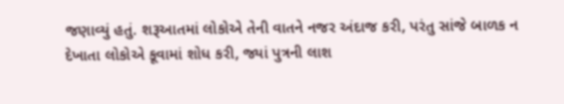જણાવ્યું હતું. શરૂઆતમાં લોકોએ તેની વાતને નજર અંદાજ કરી, પરંતુ સાંજે બાળક ન દેખાતા લોકોએ કૂવામાં શોધ કરી, જ્યાં પુત્રની લાશ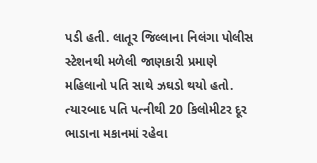પડી હતી. લાતૂર જિલ્લાના નિલંગા પોલીસ સ્ટેશનથી મળેલી જાણકારી પ્રમાણે મહિલાનો પતિ સાથે ઝઘડો થયો હતો. ત્યારબાદ પતિ પત્નીથી 20 કિલોમીટર દૂર ભાડાના મકાનમાં રહેવા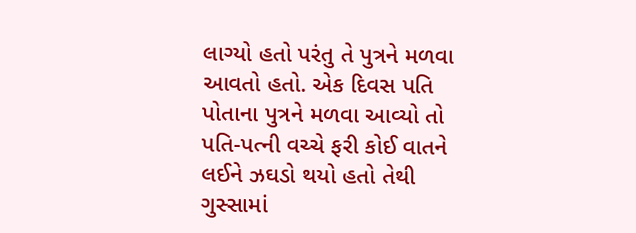લાગ્યો હતો પરંતુ તે પુત્રને મળવા આવતો હતો. એક દિવસ પતિ પોતાના પુત્રને મળવા આવ્યો તો પતિ-પત્ની વચ્ચે ફરી કોઈ વાતને લઈને ઝઘડો થયો હતો તેથી ગુસ્સામાં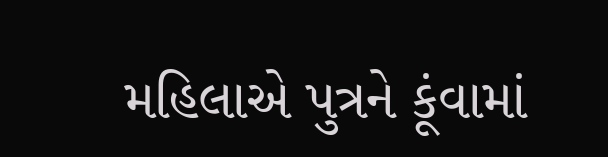મહિલાએ પુત્રને કૂંવામાં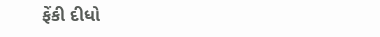ફેંકી દીધો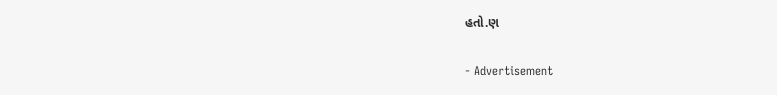હતો.ણ

- Advertisement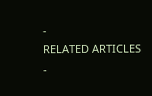-
RELATED ARTICLES
-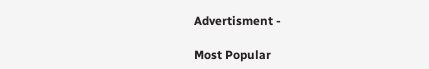Advertisment -

Most Popular